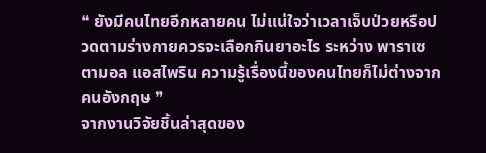❝ ยังมีคนไทยอีกหลายคน ไม่แน่ใจว่าเวลาเจ็บป่วยหรือปวดตามร่างกายควรจะเลือกกินยาอะไร ระหว่าง พาราเซตามอล แอสไพริน ความรู้เรื่องนี้ของคนไทยก็ไม่ต่างจากคนอังกฤษ ❞
จากงานวิจัยชิ้นล่าสุดของ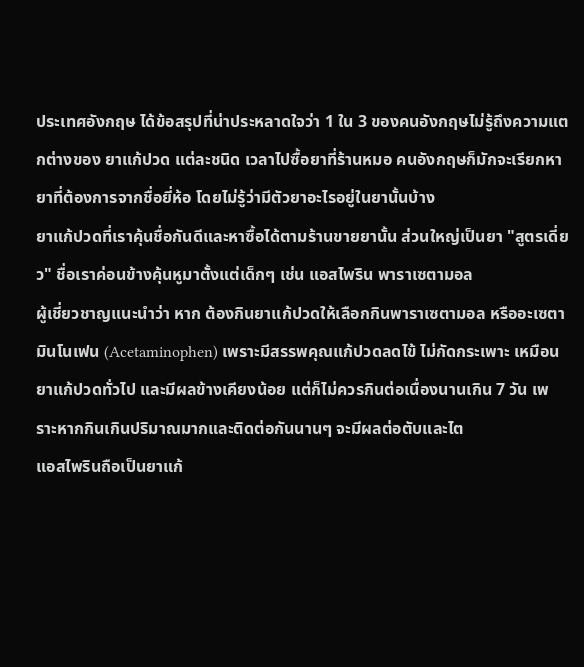ประเทศอังกฤษ ได้ข้อสรุปที่น่าประหลาดใจว่า 1 ใน 3 ของคนอังกฤษไม่รู้ถึงความแตกต่างของ ยาแก้ปวด แต่ละชนิด เวลาไปซื้อยาที่ร้านหมอ คนอังกฤษก็มักจะเรียกหายาที่ต้องการจากชื่อยี่ห้อ โดยไม่รู้ว่ามีตัวยาอะไรอยู่ในยานั้นบ้าง
ยาแก้ปวดที่เราคุ้นชื่อกันดีและหาซื้อได้ตามร้านขายยานั้น ส่วนใหญ่เป็นยา "สูตรเดี่ยว" ชื่อเราค่อนข้างคุ้นหูมาตั้งแต่เด็กๆ เช่น แอสไพริน พาราเซตามอล
ผู้เชี่ยวชาญแนะนำว่า หาก ต้องกินยาแก้ปวดให้เลือกกินพาราเซตามอล หรืออะเซตามินโนเฟน (Acetaminophen) เพราะมีสรรพคุณแก้ปวดลดไข้ ไม่กัดกระเพาะ เหมือนยาแก้ปวดทั่วไป และมีผลข้างเคียงน้อย แต่ก็ไม่ควรกินต่อเนื่องนานเกิน 7 วัน เพราะหากกินเกินปริมาณมากและติดต่อกันนานๆ จะมีผลต่อตับและไต
แอสไพรินถือเป็นยาแก้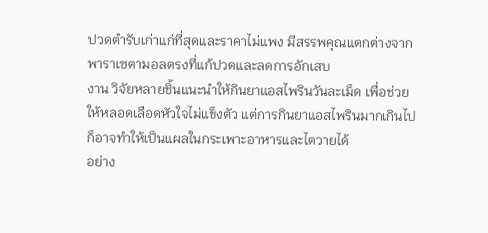ปวดตำรับเก่าแก่ที่สุดและราคาไม่แพง มีสรรพคุณแตกต่างจากพาราเซตามอลตรงที่แก้ปวดและลดการอักเสบ
งาน วิจัยหลายชิ้นแนะนำให้กินยาแอสไพรินวันละเม็ด เพื่อช่วยให้หลอดเลือดหัวใจไม่แข็งตัว แต่การกินยาแอสไพรินมากเกินไป ก็อาจทำให้เป็นแผลในกระเพาะอาหารและไตวายได้
อย่าง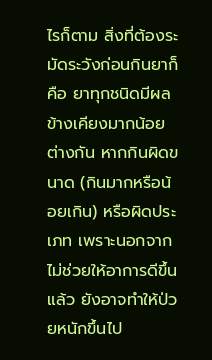ไรก็ตาม สิ่งที่ต้องระมัดระวังก่อนกินยาก็คือ ยาทุกชนิดมีผลข้างเคียงมากน้อยต่างกัน หากกินผิดขนาด (กินมากหรือน้อยเกิน) หรือผิดประเภท เพราะนอกจากไม่ช่วยให้อาการดีขึ้นแล้ว ยังอาจทำให้ป่วยหนักขึ้นไป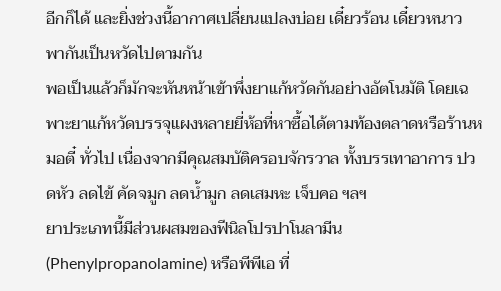อีกก็ได้ และยิ่งช่วงนี้อากาศเปลี่ยนแปลงบ่อย เดี๋ยวร้อน เดี๋ยวหนาว พากันเป็นหวัดไปตามกัน
พอเป็นแล้วก็มักจะหันหน้าเข้าพึ่งยาแก้หวัดกันอย่างอัตโนมัติ โดยเฉพาะยาแก้หวัดบรรจุแผงหลายยี่ห้อที่หาซื้อได้ตามท้องตลาดหรือร้านหมอตี๋ ทั่วไป เนื่องจากมีคุณสมบัติครอบจักรวาล ทั้งบรรเทาอาการ ปวดหัว ลดไข้ คัดจมูก ลดน้ำมูก ลดเสมหะ เจ็บคอ ฯลฯ
ยาประเภทนี้มีส่วนผสมของฟีนิลโปรปาโนลามีน (Phenylpropanolamine) หรือพีพีเอ ที่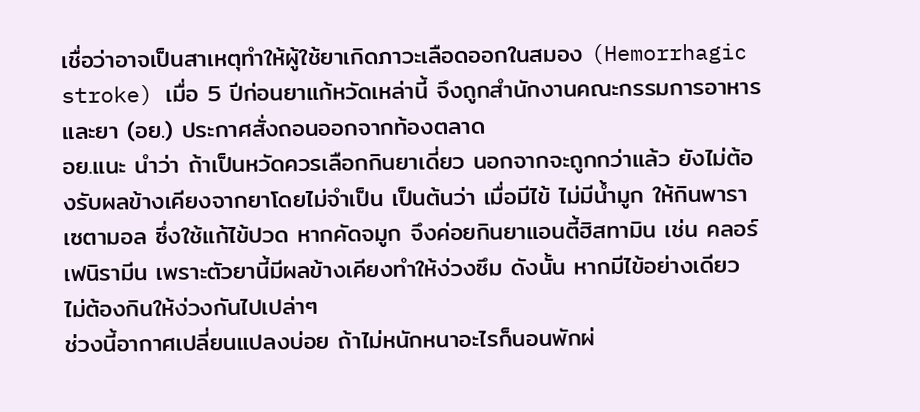เชื่อว่าอาจเป็นสาเหตุทำให้ผู้ใช้ยาเกิดภาวะเลือดออกในสมอง (Hemorrhagic stroke) เมื่อ 5 ปีก่อนยาแก้หวัดเหล่านี้ จึงถูกสำนักงานคณะกรรมการอาหารและยา (อย.) ประกาศสั่งถอนออกจากท้องตลาด
อย.แนะ นำว่า ถ้าเป็นหวัดควรเลือกกินยาเดี่ยว นอกจากจะถูกกว่าแล้ว ยังไม่ต้องรับผลข้างเคียงจากยาโดยไม่จำเป็น เป็นต้นว่า เมื่อมีไข้ ไม่มีน้ำมูก ให้กินพาราเซตามอล ซึ่งใช้แก้ไข้ปวด หากคัดจมูก จึงค่อยกินยาแอนตี้ฮิสทามิน เช่น คลอร์เฟนิรามีน เพราะตัวยานี้มีผลข้างเคียงทำให้ง่วงซึม ดังนั้น หากมีไข้อย่างเดียว ไม่ต้องกินให้ง่วงกันไปเปล่าๆ
ช่วงนี้อากาศเปลี่ยนแปลงบ่อย ถ้าไม่หนักหนาอะไรก็นอนพักผ่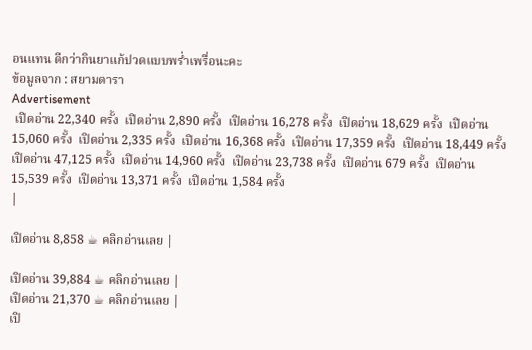อนแทน ดีกว่ากินยาแก้ปวดแบบพร่ำเพรื่อนะคะ
ข้อมูลจาก : สยามดารา
Advertisement
 เปิดอ่าน 22,340 ครั้ง  เปิดอ่าน 2,890 ครั้ง  เปิดอ่าน 16,278 ครั้ง  เปิดอ่าน 18,629 ครั้ง  เปิดอ่าน 15,060 ครั้ง  เปิดอ่าน 2,335 ครั้ง  เปิดอ่าน 16,368 ครั้ง  เปิดอ่าน 17,359 ครั้ง  เปิดอ่าน 18,449 ครั้ง  เปิดอ่าน 47,125 ครั้ง  เปิดอ่าน 14,960 ครั้ง  เปิดอ่าน 23,738 ครั้ง  เปิดอ่าน 679 ครั้ง  เปิดอ่าน 15,539 ครั้ง  เปิดอ่าน 13,371 ครั้ง  เปิดอ่าน 1,584 ครั้ง
|

เปิดอ่าน 8,858 ☕ คลิกอ่านเลย |

เปิดอ่าน 39,884 ☕ คลิกอ่านเลย |
เปิดอ่าน 21,370 ☕ คลิกอ่านเลย |
เปิ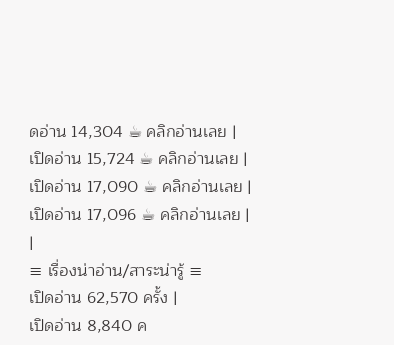ดอ่าน 14,304 ☕ คลิกอ่านเลย |
เปิดอ่าน 15,724 ☕ คลิกอ่านเลย |
เปิดอ่าน 17,090 ☕ คลิกอ่านเลย |
เปิดอ่าน 17,096 ☕ คลิกอ่านเลย |
|
≡ เรื่องน่าอ่าน/สาระน่ารู้ ≡
เปิดอ่าน 62,570 ครั้ง |
เปิดอ่าน 8,840 ค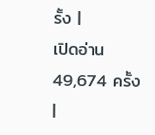รั้ง |
เปิดอ่าน 49,674 ครั้ง |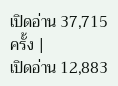เปิดอ่าน 37,715 ครั้ง |
เปิดอ่าน 12,883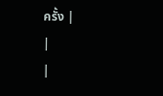ครั้ง |
|
|